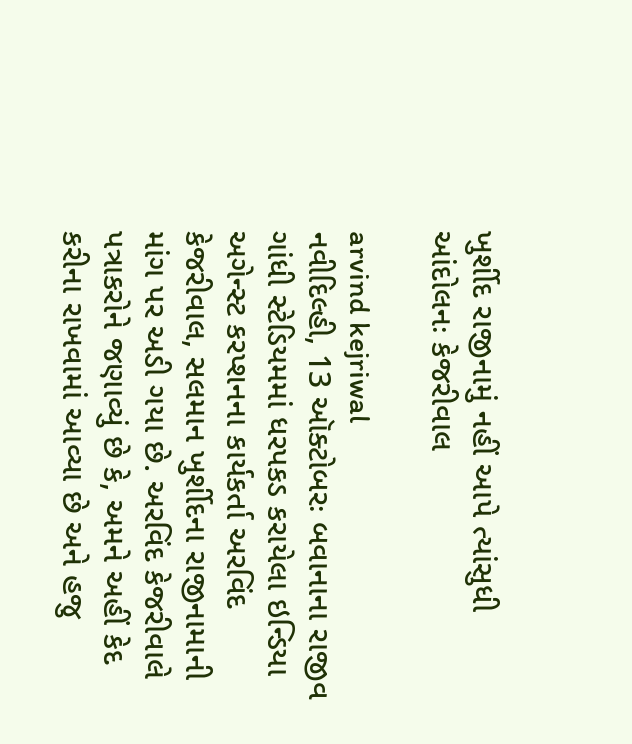ખુર્શીદ રાજીનામું નહીં આપે ત્યાંસુધી આંદોલનઃ કેજરીવાલ

arvind kejriwal
નવીદિલ્હી, 13 ઑક્ટોબરઃ બવાનાના રાજીવ ગાંધી સ્ટેડિયમમાં ધરપકડ કરાયેલા ઇન્ડિયા અગેન્સ્ટ કરપ્શનના કાર્યકર્તા અરવિંદ કેજરીવાલ, સલમાન ખુર્શીદના રાજીનામાની માંગ પર અડી ગયા છે. અરવિંદ કેજરીવાલે પત્રાકરોને જણાવ્યું છે કે, અમને અહીં કેદ કરીના રાખવામાં આવ્યા છે અને હજુ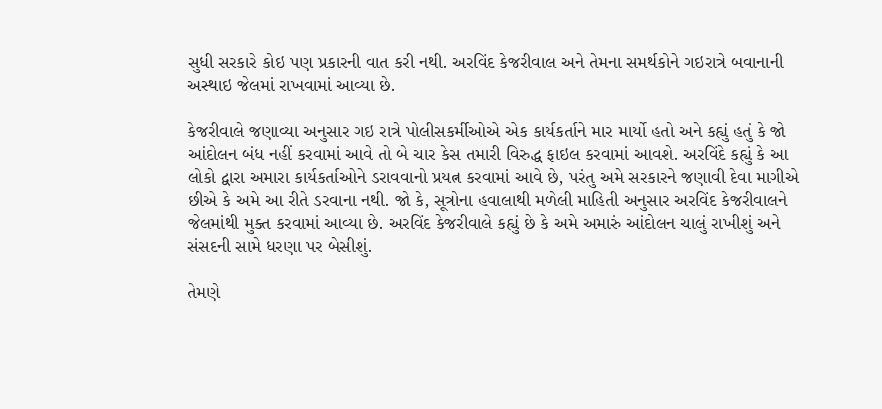સુધી સરકારે કોઇ પણ પ્રકારની વાત કરી નથી. અરવિંદ કેજરીવાલ અને તેમના સમર્થકોને ગઇરાત્રે બવાનાની અસ્થાઇ જેલમાં રાખવામાં આવ્યા છે.

કેજરીવાલે જણાવ્યા અનુસાર ગઇ રાત્રે પોલીસકર્મીઓએ એક કાર્યકર્તાને માર માર્યો હતો અને કહ્યું હતું કે જો આંદોલન બંધ નહીં કરવામાં આવે તો બે ચાર કેસ તમારી વિરુદ્ધ ફાઇલ કરવામાં આવશે. અરવિંદે કહ્યું કે આ લોકો દ્વારા અમારા કાર્યકર્તાઓને ડરાવવાનો પ્રયત્ન કરવામાં આવે છે, પરંતુ અમે સરકારને જણાવી દેવા માગીએ છીએ કે અમે આ રીતે ડરવાના નથી. જો કે, સૂત્રોના હવાલાથી મળેલી માહિતી અનુસાર અરવિંદ કેજરીવાલને જેલમાંથી મુક્ત કરવામાં આવ્યા છે. અરવિંદ કેજરીવાલે કહ્યું છે કે અમે અમારું આંદોલન ચાલું રાખીશું અને સંસદની સામે ધરણા પર બેસીશું.

તેમણે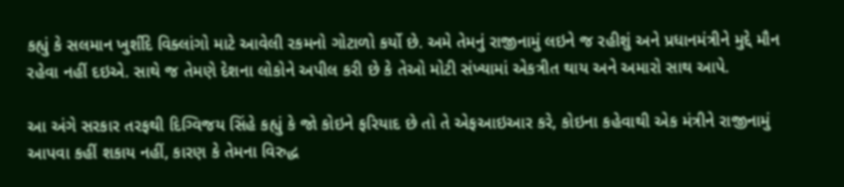કહ્યું કે સલમાન ખુર્શીદે વિક્લાંગો માટે આવેલી રકમનો ગોટાળો કર્યો છે. અમે તેમનું રાજીનામું લઇને જ રહીશું અને પ્રધાનમંત્રીને મુદ્દે મૌન રહેવા નહીં દઇએ. સાથે જ તેમણે દેશના લોકોને અપીલ કરી છે કે તેઓ મોટી સંખ્યામાં એકત્રીત થાય અને અમારો સાથ આપે.

આ અંગે સરકાર તરફથી દિગ્વિજય સિંહે કહ્યું કે જો કોઇને ફરિયાદ છે તો તે એફઆઇઆર કરે, કોઇના કહેવાથી એક મંત્રીને રાજીનામું આપવા કહીં શકાય નહીં, કારણ કે તેમના વિરુદ્ધ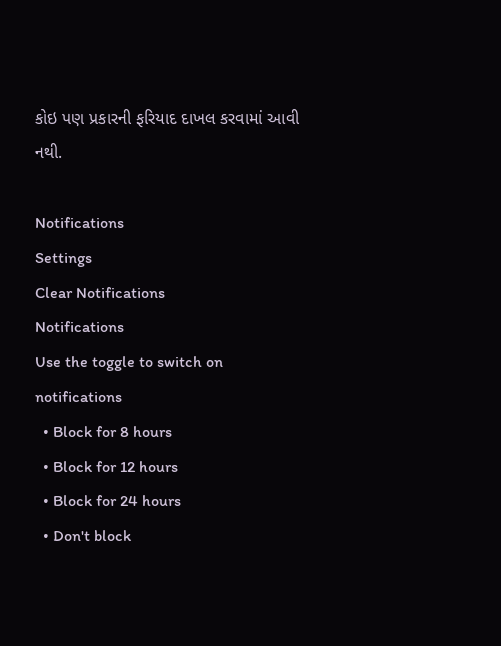કોઇ પણ પ્રકારની ફરિયાદ દાખલ કરવામાં આવી નથી.

Notifications
Settings
Clear Notifications
Notifications
Use the toggle to switch on notifications
  • Block for 8 hours
  • Block for 12 hours
  • Block for 24 hours
  • Don't block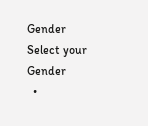Gender
Select your Gender
  •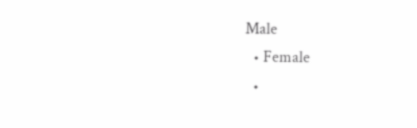Male
  • Female
  •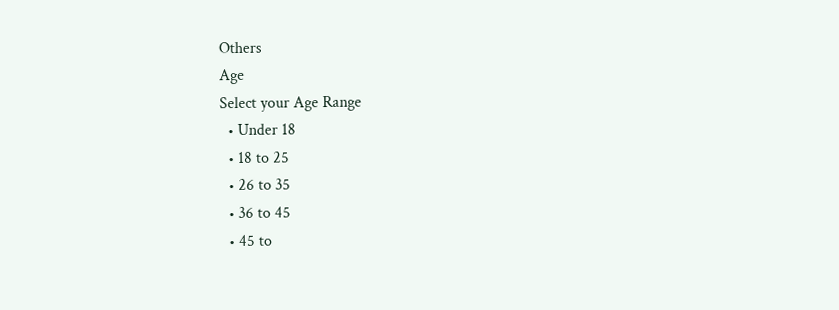Others
Age
Select your Age Range
  • Under 18
  • 18 to 25
  • 26 to 35
  • 36 to 45
  • 45 to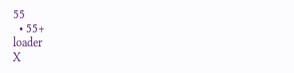55
  • 55+
loader
X